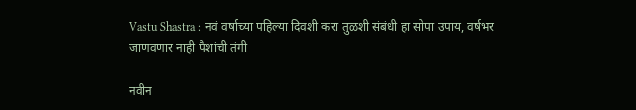Vastu Shastra : नवं वर्षाच्या पहिल्या दिवशी करा तुळशी संबंधी हा सोपा उपाय, वर्षभर जाणवणार नाही पैशांची तंगी

नवीन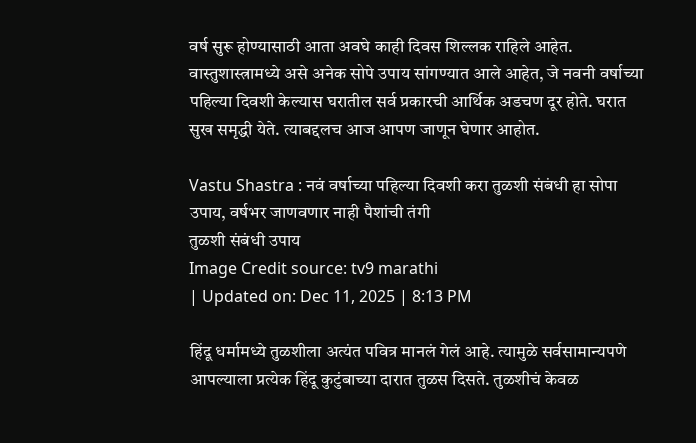वर्ष सुरू होण्यासाठी आता अवघे काही दिवस शिल्लक राहिले आहेत. वास्तुशास्त्रामध्ये असे अनेक सोपे उपाय सांगण्यात आले आहेत, जे नवनी वर्षाच्या पहिल्या दिवशी केल्यास घरातील सर्व प्रकारची आर्थिक अडचण दूर होते. घरात सुख समृद्धी येते. त्याबद्दलच आज आपण जाणून घेणार आहोत.

Vastu Shastra : नवं वर्षाच्या पहिल्या दिवशी करा तुळशी संबंधी हा सोपा उपाय, वर्षभर जाणवणार नाही पैशांची तंगी
तुळशी संबंधी उपाय
Image Credit source: tv9 marathi
| Updated on: Dec 11, 2025 | 8:13 PM

हिंदू धर्मामध्ये तुळशीला अत्यंत पवित्र मानलं गेलं आहे. त्यामुळे सर्वसामान्यपणे आपल्याला प्रत्येक हिंदू कुटुंबाच्या दारात तुळस दिसते. तुळशीचं केवळ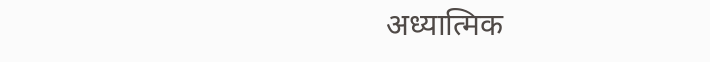अध्यात्मिक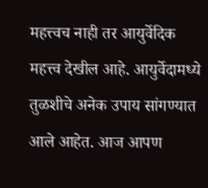महत्त्वच नाही तर आयुर्वेदिक महत्त्व देखील आहे. आयुर्वेदामध्ये तुळशीचे अनेक उपाय सांगण्यात आले आहेत. आज आपण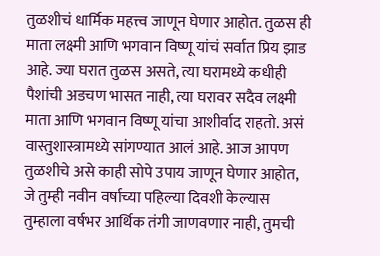तुळशीचं धार्मिक महत्त्व जाणून घेणार आहोत. तुळस ही माता लक्ष्मी आणि भगवान विष्णू यांचं सर्वात प्रिय झाड आहे. ज्या घरात तुळस असते, त्या घरामध्ये कधीही पैशांची अडचण भासत नाही, त्या घरावर सदैव लक्ष्मी माता आणि भगवान विष्णू यांचा आशीर्वाद राहतो. असं वास्तुशास्त्रामध्ये सांगण्यात आलं आहे. आज आपण तुळशीचे असे काही सोपे उपाय जाणून घेणार आहोत, जे तुम्ही नवीन वर्षाच्या पहिल्या दिवशी केल्यास तुम्हाला वर्षभर आर्थिक तंगी जाणवणार नाही, तुमची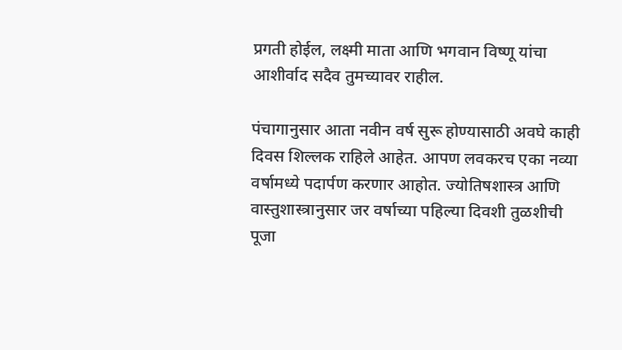प्रगती होईल, लक्ष्मी माता आणि भगवान विष्णू यांचा आशीर्वाद सदैव तुमच्यावर राहील.

पंचागानुसार आता नवीन वर्ष सुरू होण्यासाठी अवघे काही दिवस शिल्लक राहिले आहेत. आपण लवकरच एका नव्या वर्षामध्ये पदार्पण करणार आहोत. ज्योतिषशास्त्र आणि वास्तुशास्त्रानुसार जर वर्षाच्या पहिल्या दिवशी तुळशीची पूजा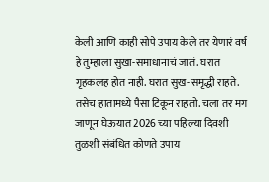केली आणि काही सोपे उपाय केले तर येणारं वर्ष हे तुम्हाला सुखा-समाधानाचं जातं. घरात गृहकलह होत नाही. घरात सुख-समृद्धी राहते. तसेच हातामध्ये पैसा टिकून राहतो. चला तर मग जाणून घेऊयात 2026 च्या पहिल्या दिवशी तुळशी संबंधित कोणते उपाय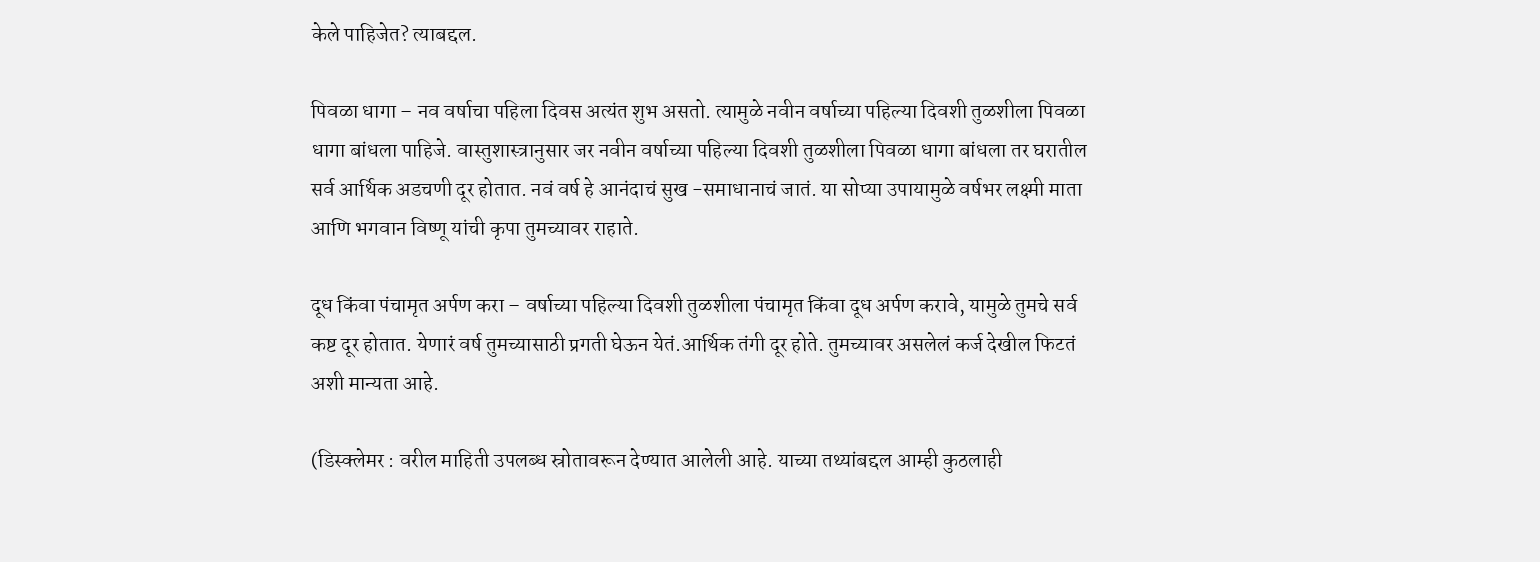केले पाहिजेत? त्याबद्दल.

पिवळा धागा – नव वर्षाचा पहिला दिवस अत्यंत शुभ असतो. त्यामुळे नवीन वर्षाच्या पहिल्या दिवशी तुळशीला पिवळा धागा बांधला पाहिजे. वास्तुशास्त्रानुसार जर नवीन वर्षाच्या पहिल्या दिवशी तुळशीला पिवळा धागा बांधला तर घरातील सर्व आर्थिक अडचणी दूर होतात. नवं वर्ष हे आनंदाचं सुख -समाधानाचं जातं. या सोप्या उपायामुळे वर्षभर लक्ष्मी माता आणि भगवान विष्णू यांची कृपा तुमच्यावर राहाते.

दूध किंवा पंचामृत अर्पण करा – वर्षाच्या पहिल्या दिवशी तुळशीला पंचामृत किंवा दूध अर्पण करावे, यामुळे तुमचे सर्व कष्ट दूर होतात. येणारं वर्ष तुमच्यासाठी प्रगती घेऊन येतं.आर्थिक तंगी दूर होते. तुमच्यावर असलेलं कर्ज देखील फिटतं अशी मान्यता आहे.

(डिस्क्लेमर : वरील माहिती उपलब्ध स्रोतावरून देण्यात आलेली आहे. याच्या तथ्यांबद्दल आम्ही कुठलाही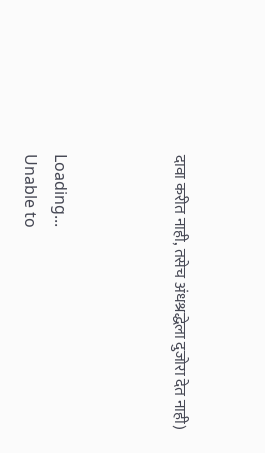दावा करीत नाही, तसेच अंधश्रद्धेला दुजोरा देत नाही)



Loading...
Unable to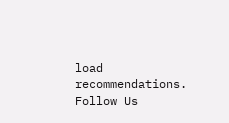load recommendations.
Follow Us